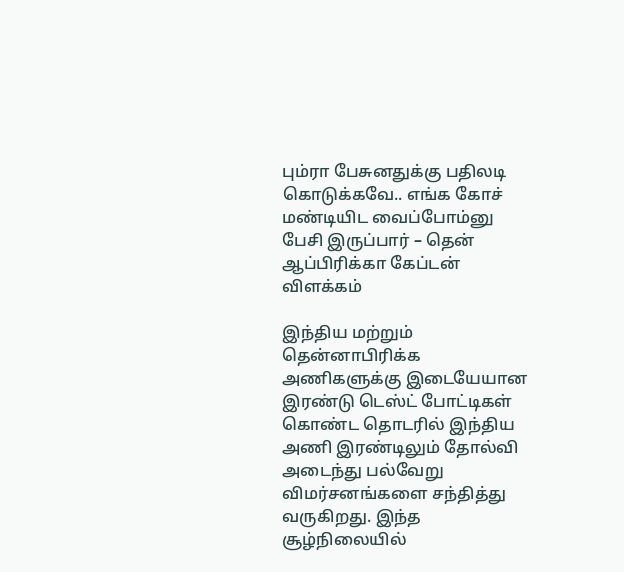பும்ரா பேசுனதுக்கு பதிலடி கொடுக்கவே.. எங்க கோச் மண்டியிட வைப்போம்னு பேசி இருப்பார் – தென் ஆப்பிரிக்கா கேப்டன் விளக்கம்

இந்திய மற்றும் தென்னாபிரிக்க அணிகளுக்கு இடையேயான இரண்டு டெஸ்ட் போட்டிகள் கொண்ட தொடரில் இந்திய அணி இரண்டிலும் தோல்வி அடைந்து பல்வேறு விமர்சனங்களை சந்தித்து வருகிறது. இந்த சூழ்நிலையில்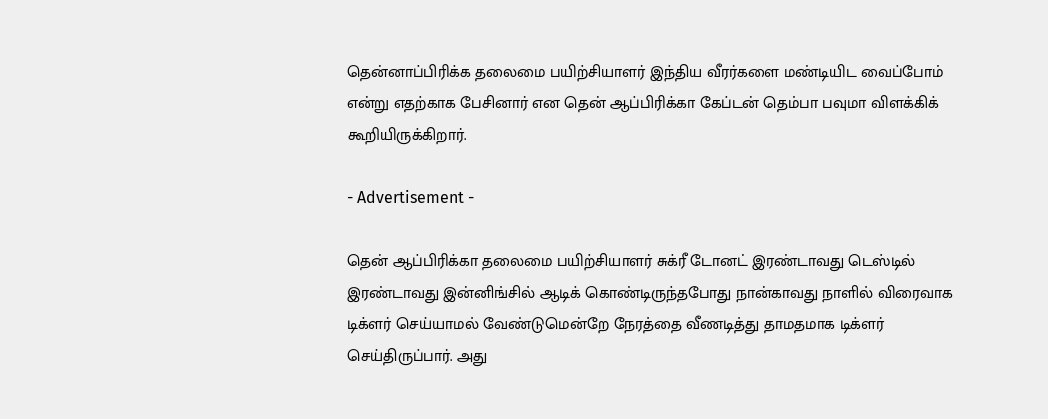தென்னாப்பிரிக்க தலைமை பயிற்சியாளர் இந்திய வீரர்களை மண்டியிட வைப்போம் என்று எதற்காக பேசினார் என தென் ஆப்பிரிக்கா கேப்டன் தெம்பா பவுமா விளக்கிக் கூறியிருக்கிறார்.

- Advertisement -

தென் ஆப்பிரிக்கா தலைமை பயிற்சியாளர் சுக்ரீ டோனட் இரண்டாவது டெஸ்டில் இரண்டாவது இன்னிங்சில் ஆடிக் கொண்டிருந்தபோது நான்காவது நாளில் விரைவாக டிக்ளர் செய்யாமல் வேண்டுமென்றே நேரத்தை வீணடித்து தாமதமாக டிக்ளர் செய்திருப்பார். அது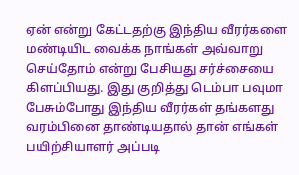ஏன் என்று கேட்டதற்கு இந்திய வீரர்களை மண்டியிட வைக்க நாங்கள் அவ்வாறு செய்தோம் என்று பேசியது சர்ச்சையை கிளப்பியது. இது குறித்து டெம்பா பவுமா பேசும்போது இந்திய வீரர்கள் தங்களது வரம்பினை தாண்டியதால் தான் எங்கள் பயிற்சியாளர் அப்படி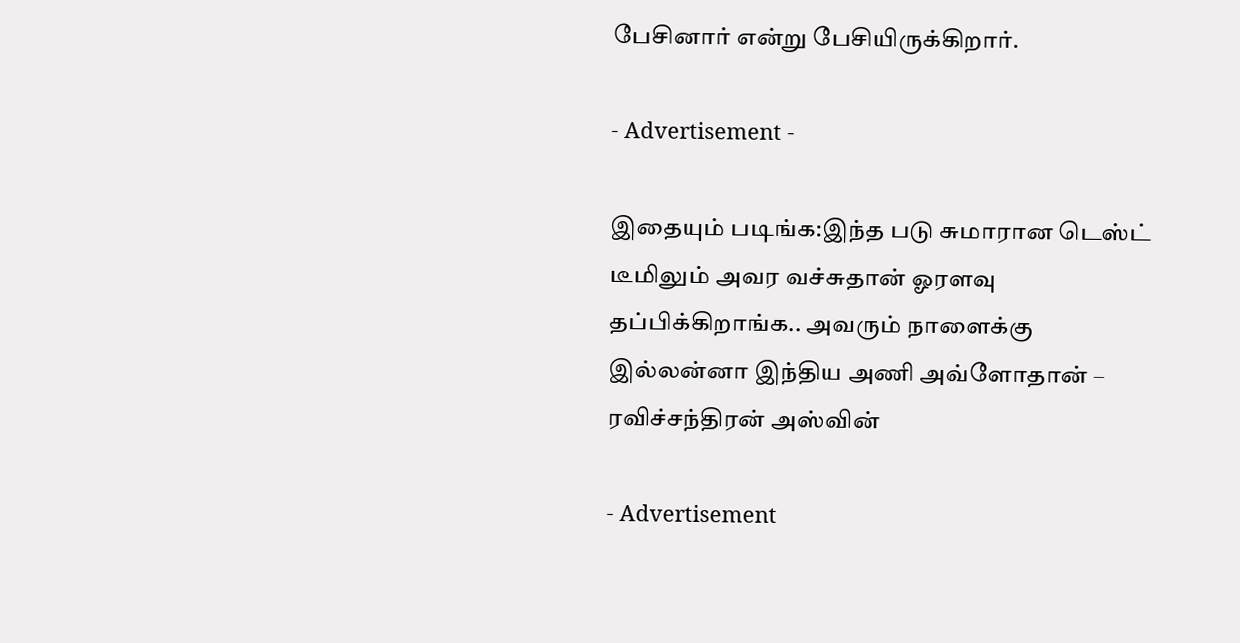பேசினார் என்று பேசியிருக்கிறார்.

- Advertisement -

இதையும் படிங்க:இந்த படு சுமாரான டெஸ்ட் டீமிலும் அவர வச்சுதான் ஓரளவு தப்பிக்கிறாங்க.. அவரும் நாளைக்கு இல்லன்னா இந்திய அணி அவ்ளோதான் – ரவிச்சந்திரன் அஸ்வின்

- Advertisement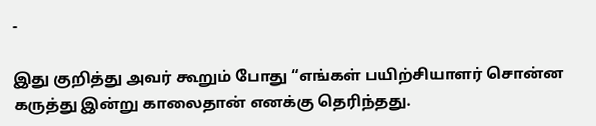-

இது குறித்து அவர் கூறும் போது “எங்கள் பயிற்சியாளர் சொன்ன கருத்து இன்று காலைதான் எனக்கு தெரிந்தது.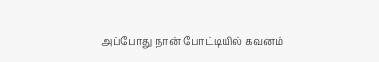அப்போது நான் போட்டியில் கவனம்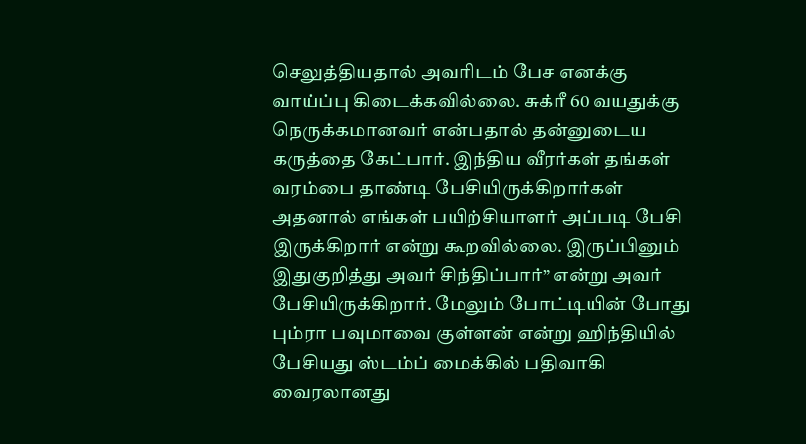செலுத்தியதால் அவரிடம் பேச எனக்கு வாய்ப்பு கிடைக்கவில்லை. சுக்ரீ 60 வயதுக்கு நெருக்கமானவர் என்பதால் தன்னுடைய கருத்தை கேட்பார். இந்திய வீரர்கள் தங்கள் வரம்பை தாண்டி பேசியிருக்கிறார்கள் அதனால் எங்கள் பயிற்சியாளர் அப்படி பேசி இருக்கிறார் என்று கூறவில்லை. இருப்பினும் இதுகுறித்து அவர் சிந்திப்பார்” என்று அவர் பேசியிருக்கிறார். மேலும் போட்டியின் போது பும்ரா பவுமாவை குள்ளன் என்று ஹிந்தியில் பேசியது ஸ்டம்ப் மைக்கில் பதிவாகி வைரலானது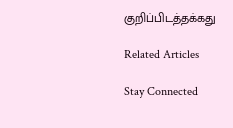குறிப்பிடத்தக்கது

Related Articles

Stay Connected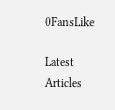0FansLike

Latest Articles